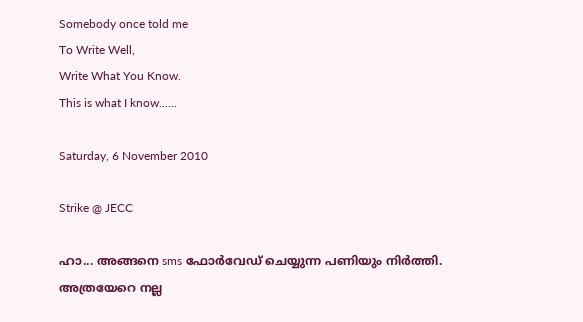Somebody once told me
To Write Well,
Write What You Know.
This is what I know......

Saturday, 6 November 2010

Strike @ JECC

ഹാ... അങ്ങനെ sms ഫോര്‍വേഡ് ചെയ്യുന്ന പണിയും നിര്‍ത്തി. അത്രയേറെ നല്ല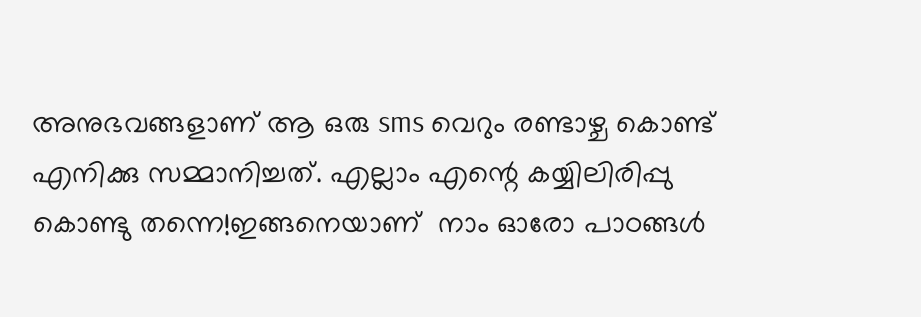അനുഭവങ്ങളാണ് ആ ഒരു sms വെറും രണ്ടാഴ്ച കൊണ്ട് എനിക്കു സമ്മാനിച്ചത്‌. എല്ലാം എന്റെ കയ്യിലിരിപ്പു കൊണ്ടു തന്നെ!ഇങ്ങനെയാണ്  നാം ഓരോ പാഠങ്ങള്‍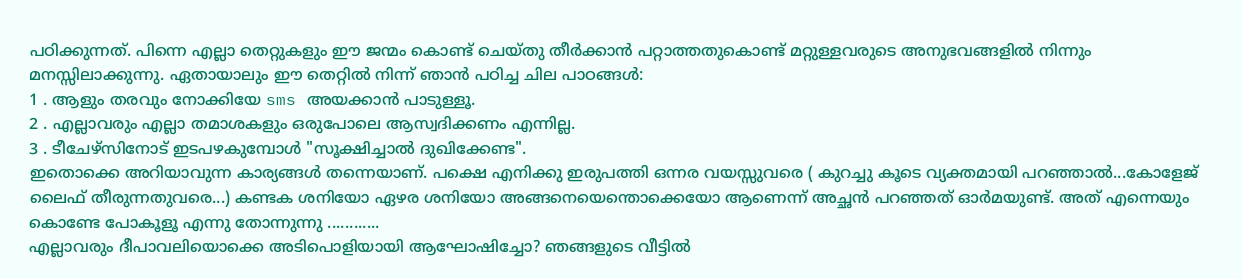പഠിക്കുന്നത്. പിന്നെ എല്ലാ തെറ്റുകളും ഈ ജന്മം കൊണ്ട് ചെയ്തു തീര്‍ക്കാന്‍ പറ്റാത്തതുകൊണ്ട് മറ്റുള്ളവരുടെ അനുഭവങ്ങളില്‍ നിന്നും മനസ്സിലാക്കുന്നു. ഏതായാലും ഈ തെറ്റില്‍ നിന്ന് ഞാന്‍ പഠിച്ച ചില പാഠങ്ങള്‍:
1 . ആളും തരവും നോക്കിയേ sms അയക്കാന്‍ പാടുള്ളൂ.
2 . എല്ലാവരും എല്ലാ തമാശകളും ഒരുപോലെ ആസ്വദിക്കണം എന്നില്ല.
3 . ടീചേഴ്സിനോട് ഇടപഴകുമ്പോള്‍ "സൂക്ഷിച്ചാല്‍ ദുഖിക്കേണ്ട".
ഇതൊക്കെ അറിയാവുന്ന കാര്യങ്ങള്‍ തന്നെയാണ്. പക്ഷെ എനിക്കു ഇരുപത്തി ഒന്നര വയസ്സുവരെ ( കുറച്ചു കൂടെ വ്യക്തമായി പറഞ്ഞാല്‍...കോളേജ് ലൈഫ് തീരുന്നതുവരെ...) കണ്ടക ശനിയോ ഏഴര ശനിയോ അങ്ങനെയെന്തൊക്കെയോ ആണെന്ന് അച്ഛന്‍ പറഞ്ഞത് ഓര്‍മയുണ്ട്. അത് എന്നെയും കൊണ്ടേ പോകൂളൂ എന്നു തോന്നുന്നു ............
എല്ലാവരും ദീപാവലിയൊക്കെ അടിപൊളിയായി ആഘോഷിച്ചോ? ഞങ്ങളുടെ വീട്ടില്‍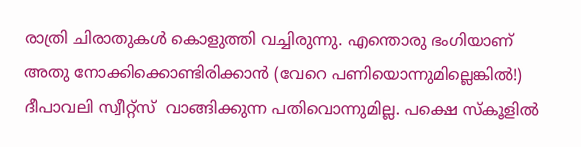രാത്രി ചിരാതുകള്‍ കൊളുത്തി വച്ചിരുന്നു. എന്തൊരു ഭംഗിയാണ് അതു നോക്കിക്കൊണ്ടിരിക്കാന്‍ (വേറെ പണിയൊന്നുമില്ലെങ്കില്‍!) ദീപാവലി സ്വീറ്റ്സ്  വാങ്ങിക്കുന്ന പതിവൊന്നുമില്ല. പക്ഷെ സ്കൂളില്‍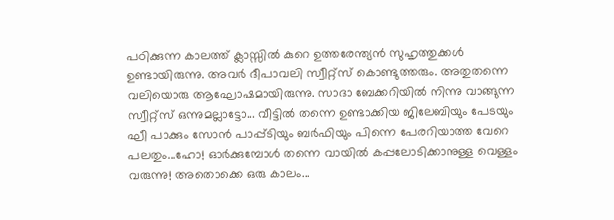പഠിക്കുന്ന കാലത്ത് ക്ലാസ്സില്‍ കുറെ ഉത്തരേന്ത്യന്‍ സുഹൃത്തുക്കള്‍ ഉണ്ടായിരുന്നു. അവര്‍ ദീപാവലി സ്വീറ്റ്സ് കൊണ്ടുത്തരും. അതുതന്നെ വലിയൊരു ആഘോഷമായിരുന്നു. സാദാ ബേക്കറിയില്‍ നിന്നു വാങ്ങുന്ന സ്വീറ്റ്സ് ഒന്നുമല്ലാട്ടോ... വീട്ടില്‍ തന്നെ ഉണ്ടാക്കിയ ജിലേബിയും പേടയും ഘീ പാക്കും സോന്‍ പാപ്പ്ടിയും ബര്‍ഫിയും പിന്നെ പേരറിയാത്ത വേറെ പലതും...ഹോ! ഓര്‍ക്കുമ്പോള്‍ തന്നെ വായില്‍ കപ്പലോടിക്കാനുള്ള വെള്ളം വരുന്നു! അതൊക്കെ ഒരു കാലം...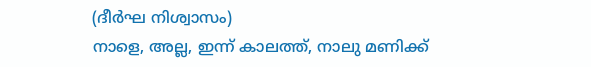(ദീര്‍ഘ നിശ്വാസം)
നാളെ, അല്ല, ഇന്ന് കാലത്ത്, നാലു മണിക്ക്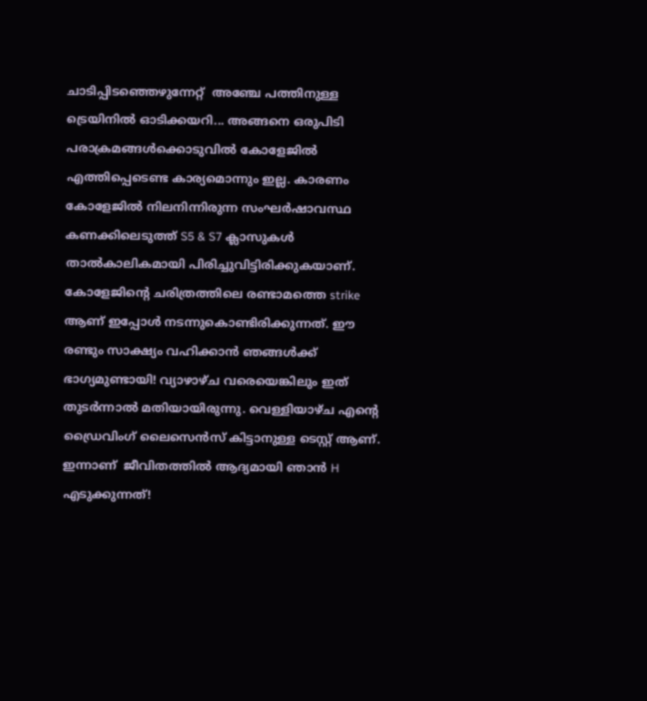ചാടിപ്പിടഞ്ഞെഴുന്നേറ്റ്  അഞ്ചേ പത്തിനുള്ള ട്രെയിനില്‍ ഓടിക്കയറി... അങ്ങനെ ഒരുപിടി പരാക്രമങ്ങള്‍ക്കൊടുവില്‍ കോളേജില്‍ എത്തിപ്പെടെണ്ട കാര്യമൊന്നും ഇല്ല. കാരണം കോളേജില്‍ നിലനിന്നിരുന്ന സംഘര്‍ഷാവസ്ഥ കണക്കിലെടുത്ത് S5 & S7 ക്ലാസുകള്‍ താല്‍കാലികമായി പിരിച്ചുവിട്ടിരിക്കുകയാണ്. കോളേജിന്റെ ചരിത്രത്തിലെ രണ്ടാമത്തെ strike ആണ് ഇപ്പോള്‍ നടന്നുകൊണ്ടിരിക്കുന്നത്. ഈ രണ്ടും സാക്ഷ്യം വഹിക്കാന്‍ ഞങ്ങള്‍ക്ക് ഭാഗ്യമുണ്ടായി! വ്യാഴാഴ്ച വരെയെങ്കിലും ഇത് തുടര്‍ന്നാല്‍ മതിയായിരുന്നു. വെള്ളിയാഴ്ച എന്റെ ഡ്രൈവിംഗ് ലൈസെന്‍സ് കിട്ടാനുള്ള ടെസ്റ്റ്‌ ആണ്. ഇന്നാണ്  ജീവിതത്തില്‍ ആദ്യമായി ഞാന്‍ H എടുക്കുന്നത്!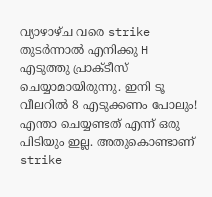വ്യാഴാഴ്ച വരെ strike തുടര്‍ന്നാല്‍ എനിക്കു H എടുത്തു പ്രാക്ടീസ്  ചെയ്യാമായിരുന്നു. ഇനി ടൂ വീലറില്‍ 8 എടുക്കണം പോലും! എന്താ ചെയ്യണ്ടത് എന്ന് ഒരു പിടിയും ഇല്ല. അതുകൊണ്ടാണ് strike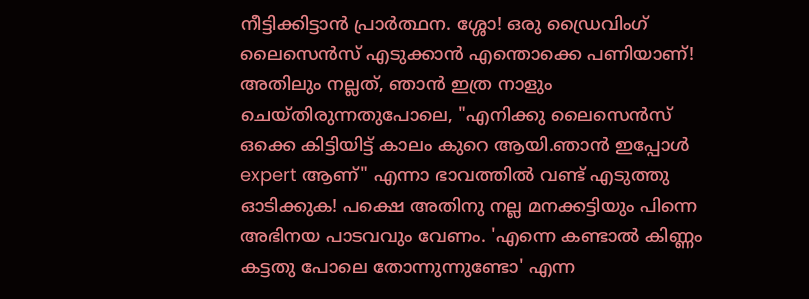നീട്ടിക്കിട്ടാന്‍ പ്രാര്‍ത്ഥന. ശ്ശോ! ഒരു ഡ്രൈവിംഗ് ലൈസെന്‍സ് എടുക്കാന്‍ എന്തൊക്കെ പണിയാണ്! അതിലും നല്ലത്, ഞാന്‍ ഇത്ര നാളും ചെയ്തിരുന്നതുപോലെ, "എനിക്കു ലൈസെന്‍സ് ഒക്കെ കിട്ടിയിട്ട് കാലം കുറെ ആയി.ഞാന്‍ ഇപ്പോള്‍ expert ആണ്" എന്നാ ഭാവത്തില്‍ വണ്ട്‌ എടുത്തു ഓടിക്കുക! പക്ഷെ അതിനു നല്ല മനക്കട്ടിയും പിന്നെ അഭിനയ പാടവവും വേണം. 'എന്നെ കണ്ടാല്‍ കിണ്ണം കട്ടതു പോലെ തോന്നുന്നുണ്ടോ' എന്ന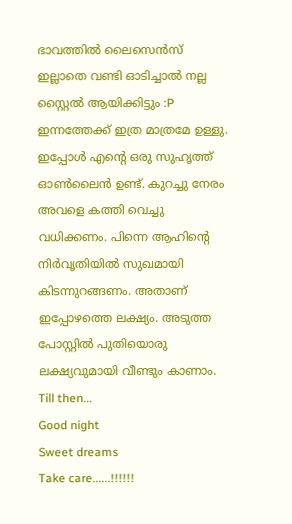ഭാവത്തില്‍ ലൈസെന്‍സ് ഇല്ലാതെ വണ്ടി ഓടിച്ചാല്‍ നല്ല സ്റ്റൈല്‍ ആയിക്കിട്ടും :P
ഇന്നത്തേക്ക് ഇത്ര മാത്രമേ ഉള്ളു. ഇപ്പോള്‍ എന്റെ ഒരു സുഹൃത്ത്‌ ഓണ്‍ലൈന്‍ ഉണ്ട്. കുറച്ചു നേരം അവളെ കത്തി വെച്ചു വധിക്കണം. പിന്നെ ആഹിന്റെ നിര്‍വൃതിയില്‍ സുഖമായി കിടന്നുറങ്ങണം. അതാണ്‌ ഇപ്പോഴത്തെ ലക്ഷ്യം. അടുത്ത പോസ്റ്റില്‍ പുതിയൊരു ലക്ഷ്യവുമായി വീണ്ടും കാണാം.
Till then...
Good night
Sweet dreams
Take care......!!!!!!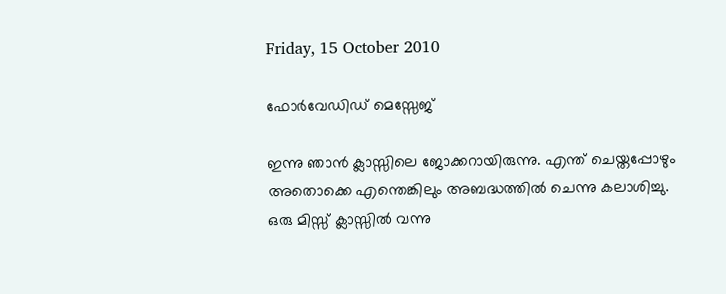Friday, 15 October 2010

ഫോര്‍വേഡിഡ് മെസ്സേജ്

ഇന്നു ഞാന്‍ ക്ലാസ്സിലെ ജോക്കറായിരുന്നു. എന്ത് ചെയ്തപ്പോഴും അതൊക്കെ എന്തെങ്കിലും അബദ്ധത്തില്‍ ചെന്നു കലാശിച്ചു.
ഒരു മിസ്സ്‌ ക്ലാസ്സില്‍ വന്നു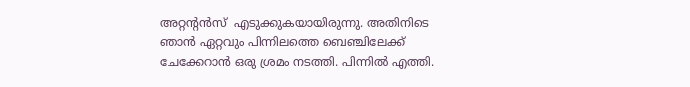അറ്റന്റന്‍സ്  എടുക്കുകയായിരുന്നു. അതിനിടെ ഞാന്‍ ഏറ്റവും പിന്നിലത്തെ ബെഞ്ചിലേക്ക് ചേക്കേറാന്‍ ഒരു ശ്രമം നടത്തി. പിന്നില്‍ എത്തി.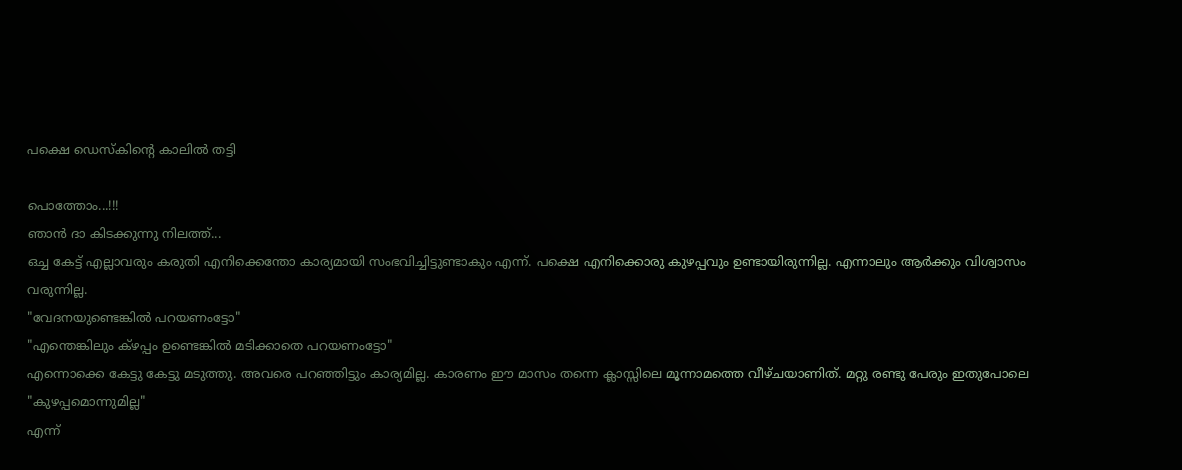പക്ഷെ ഡെസ്കിന്റെ കാലില്‍ തട്ടി

പൊത്തോം...!!!
ഞാന്‍ ദാ കിടക്കുന്നു നിലത്ത്...
ഒച്ച കേട്ട് എല്ലാവരും കരുതി എനിക്കെന്തോ കാര്യമായി സംഭവിച്ചിട്ടുണ്ടാകും എന്ന്. പക്ഷെ എനിക്കൊരു കുഴപ്പവും ഉണ്ടായിരുന്നില്ല. എന്നാലും ആര്‍ക്കും വിശ്വാസം വരുന്നില്ല.
"വേദനയുണ്ടെങ്കില്‍ പറയണംട്ടോ"
"എന്തെങ്കിലും ക്ഴപ്പം ഉണ്ടെങ്കില്‍ മടിക്കാതെ പറയണംട്ടോ"
എന്നൊക്കെ കേട്ടു കേട്ടു മടുത്തു. അവരെ പറഞ്ഞിട്ടും കാര്യമില്ല. കാരണം ഈ മാസം തന്നെ ക്ലാസ്സിലെ മൂന്നാമത്തെ വീഴ്ചയാണിത്. മറ്റു രണ്ടു പേരും ഇതുപോലെ
"കുഴപ്പമൊന്നുമില്ല"
എന്ന്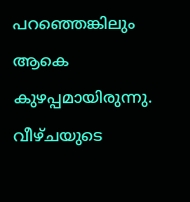പറഞ്ഞെങ്കിലും ആകെ കുഴപ്പമായിരുന്നു.
വീഴ്ചയുടെ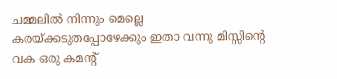ചമ്മലില്‍ നിന്നും മെല്ലെ കരയ്ക്കടുതപ്പോഴേക്കും ഇതാ വന്നു മിസ്സിന്റെ വക ഒരു കമന്റ്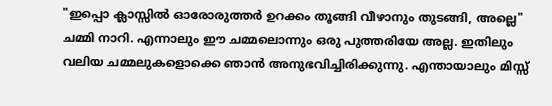"ഇപ്പൊ ക്ലാസ്സില്‍ ഓരോരുത്തര്‍ ഉറക്കം തൂങ്ങി വീഴാനും തുടങ്ങി, അല്ലെ"
ചമ്മി നാറി. എന്നാലും ഈ ചമ്മലൊന്നും ഒരു പുത്തരിയേ അല്ല. ഇതിലും വലിയ ചമ്മലുകളൊക്കെ ഞാന്‍ അനുഭവിച്ചിരിക്കുന്നു. എന്തായാലും മിസ്സ്‌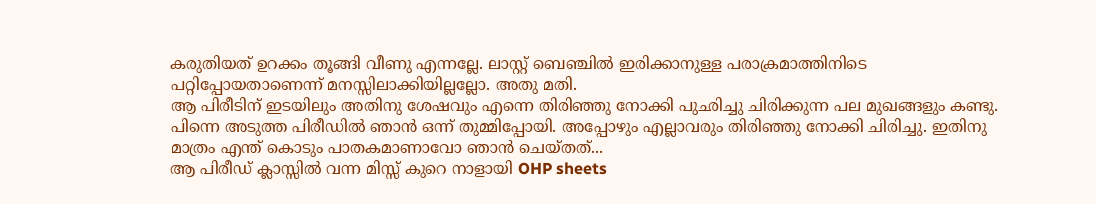കരുതിയത്‌ ഉറക്കം തൂങ്ങി വീണു എന്നല്ലേ. ലാസ്റ്റ് ബെഞ്ചില്‍ ഇരിക്കാനുള്ള പരാക്രമാത്തിനിടെ പറ്റിപ്പോയതാണെന്ന് മനസ്സിലാക്കിയില്ലല്ലോ. അതു മതി.
ആ പിരീടിന് ഇടയിലും അതിനു ശേഷവും എന്നെ തിരിഞ്ഞു നോക്കി പുഛിച്ചു ചിരിക്കുന്ന പല മുഖങ്ങളും കണ്ടു. പിന്നെ അടുത്ത പിരീഡില്‍ ഞാന്‍ ഒന്ന് തുമ്മിപ്പോയി. അപ്പോഴും എല്ലാവരും തിരിഞ്ഞു നോക്കി ചിരിച്ചു. ഇതിനു മാത്രം എന്ത് കൊടും പാതകമാണാവോ ഞാന്‍ ചെയ്തത്...
ആ പിരീഡ് ക്ലാസ്സില്‍ വന്ന മിസ്സ്‌ കുറെ നാളായി OHP sheets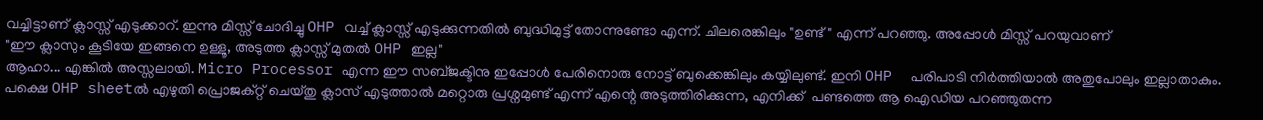വച്ചിട്ടാണ് ക്ലാസ്സ്‌ എടുക്കാറ്. ഇന്നു മിസ്സ്‌ ചോദിച്ചു OHP വച്ച് ക്ലാസ്സ്‌ എടുക്കുന്നതില്‍ ബുദ്ധിമുട്ട് തോന്നുണ്ടോ എന്ന്. ചിലരെങ്കിലും "ഉണ്ട്" എന്ന് പറഞ്ഞു. അപ്പോള്‍ മിസ്സ്‌ പറയുവാണ്‌
"ഈ ക്ലാസും കൂടിയേ ഇങ്ങനെ ഉള്ളൂ, അടുത്ത ക്ലാസ്സ്‌ മുതല്‍ OHP ഇല്ല"
ആഹാ... എങ്കില്‍ അസ്സലായി. Micro Processor എന്ന ഈ സബ്ജക്ടിനു ഇപ്പോള്‍ പേരിനൊരു നോട്ട് ബുക്കെങ്കിലും കയ്യിലുണ്ട്. ഇനി OHP  പരിപാടി നിര്‍ത്തിയാല്‍ അതുപോലും ഇല്ലാതാകും. പക്ഷെ OHP sheetല്‍ എഴുതി പ്രൊജക്റ്റ്‌ ചെയ്തു ക്ലാസ് എടുത്താല്‍ മറ്റൊരു പ്രശ്നമുണ്ട് എന്ന് എന്റെ അടുത്തിരിക്കുന്ന, എനിക്ക്  പണ്ടത്തെ ആ ഐഡിയ പറഞ്ഞുതന്ന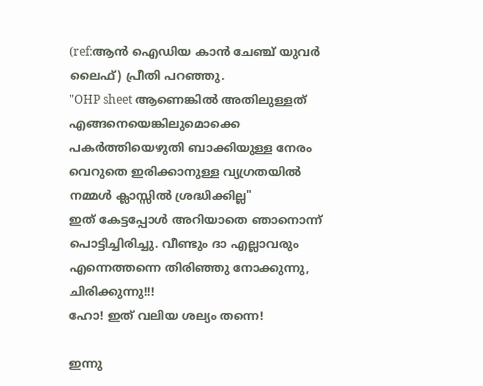(ref:ആന്‍ ഐഡിയ കാന്‍ ചേഞ്ച്‌ യുവര്‍ ലൈഫ്) പ്രീതി പറഞ്ഞു.
"OHP sheet ആണെങ്കില്‍ അതിലുള്ളത് എങ്ങനെയെങ്കിലുമൊക്കെ പകര്‍ത്തിയെഴുതി ബാക്കിയുള്ള നേരം വെറുതെ ഇരിക്കാനുള്ള വ്യഗ്രതയില്‍ നമ്മള്‍ ക്ലാസ്സില്‍ ശ്രദ്ധിക്കില്ല"
ഇത് കേട്ടപ്പോള്‍ അറിയാതെ ഞാനൊന്ന് പൊട്ടിച്ചിരിച്ചു. വീണ്ടും ദാ എല്ലാവരും എന്നെത്തന്നെ തിരിഞ്ഞു നോക്കുന്നു, ചിരിക്കുന്നു!!!
ഹോ! ഇത് വലിയ ശല്യം തന്നെ!

ഇന്നു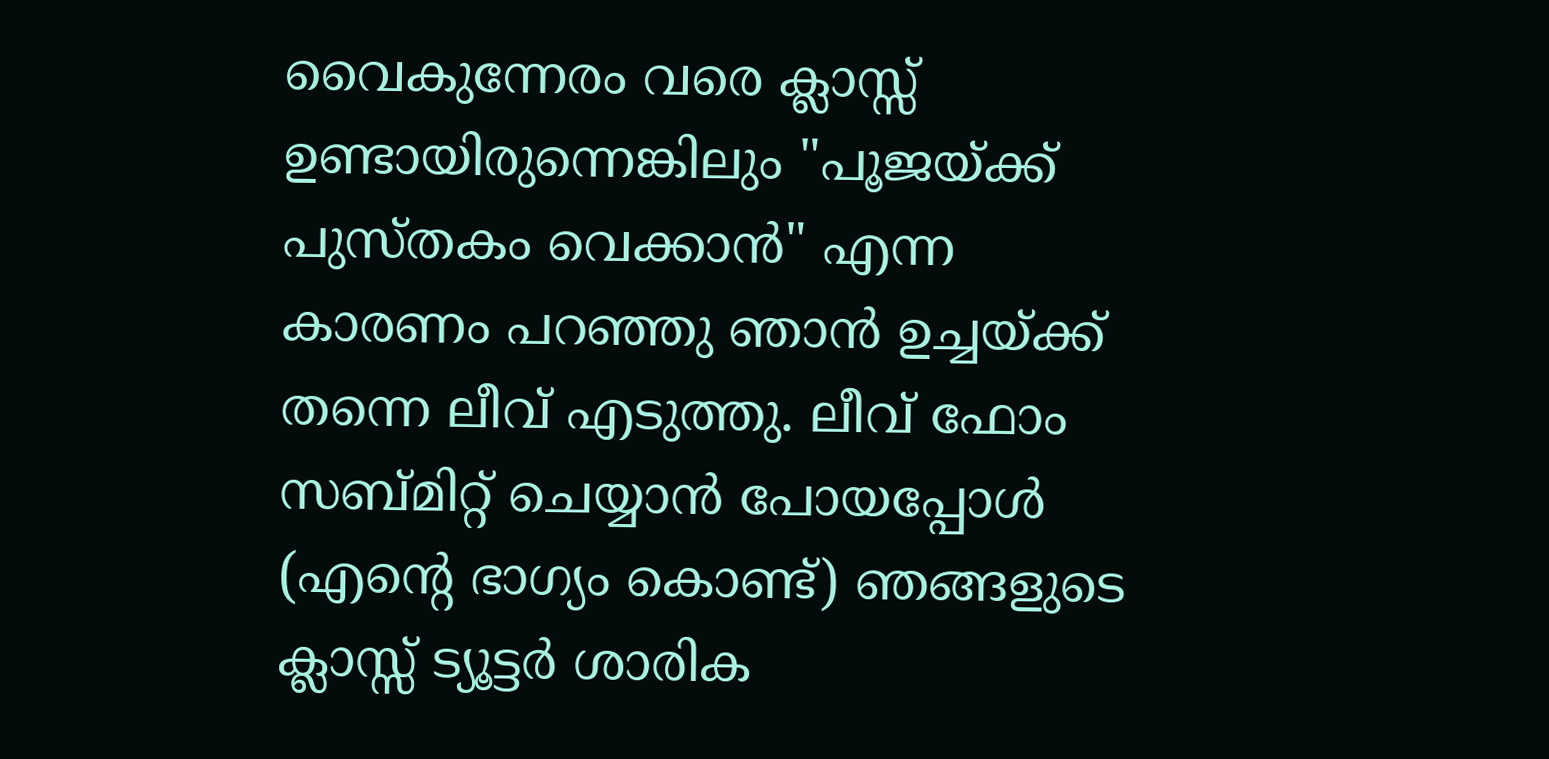വൈകുന്നേരം വരെ ക്ലാസ്സ്‌ ഉണ്ടായിരുന്നെങ്കിലും "പൂജയ്ക്ക് പുസ്തകം വെക്കാന്‍" എന്ന കാരണം പറഞ്ഞു ഞാന്‍ ഉച്ചയ്ക്ക് തന്നെ ലീവ് എടുത്തു. ലീവ് ഫോം സബ്മിറ്റ്‌ ചെയ്യാന്‍ പോയപ്പോള്‍ (എന്റെ ഭാഗ്യം കൊണ്ട്) ഞങ്ങളുടെ ക്ലാസ്സ്‌ ട്യൂട്ടര്‍ ശാരിക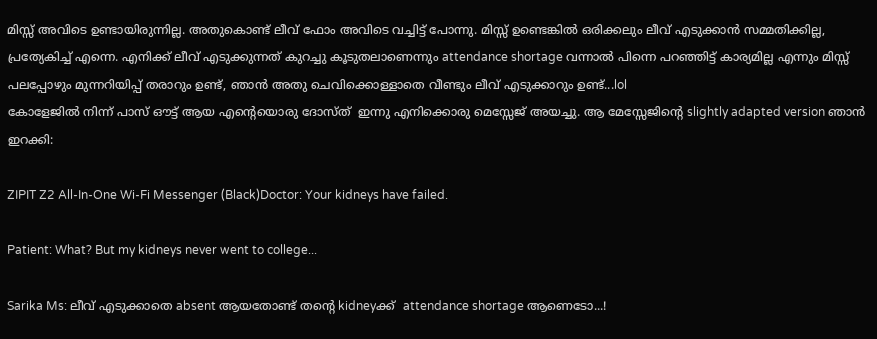മിസ്സ്‌ അവിടെ ഉണ്ടായിരുന്നില്ല. അതുകൊണ്ട് ലീവ് ഫോം അവിടെ വച്ചിട്ട് പോന്നു. മിസ്സ്‌ ഉണ്ടെങ്കില്‍ ഒരിക്കലും ലീവ് എടുക്കാന്‍ സമ്മതിക്കില്ല, പ്രത്യേകിച്ച് എന്നെ. എനിക്ക് ലീവ് എടുക്കുന്നത് കുറച്ചു കൂടുതലാണെന്നും attendance shortage വന്നാല്‍ പിന്നെ പറഞ്ഞിട്ട് കാര്യമില്ല എന്നും മിസ്സ്‌ പലപ്പോഴും മുന്നറിയിപ്പ് തരാറും ഉണ്ട്, ഞാന്‍ അതു ചെവിക്കൊള്ളാതെ വീണ്ടും ലീവ് എടുക്കാറും ഉണ്ട്...lol
കോളേജില്‍ നിന്ന് പാസ്‌ ഔട്ട്‌ ആയ എന്റെയൊരു ദോസ്ത്  ഇന്നു എനിക്കൊരു മെസ്സേജ് അയച്ചു. ആ മേസ്സേജിന്റെ slightly adapted version ഞാന്‍ ഇറക്കി:

ZIPIT Z2 All-In-One Wi-Fi Messenger (Black)Doctor: Your kidneys have failed.

Patient: What? But my kidneys never went to college...

Sarika Ms: ലീവ് എടുക്കാതെ absent ആയതോണ്ട് തന്റെ kidneyക്ക്  attendance shortage ആണെടോ...!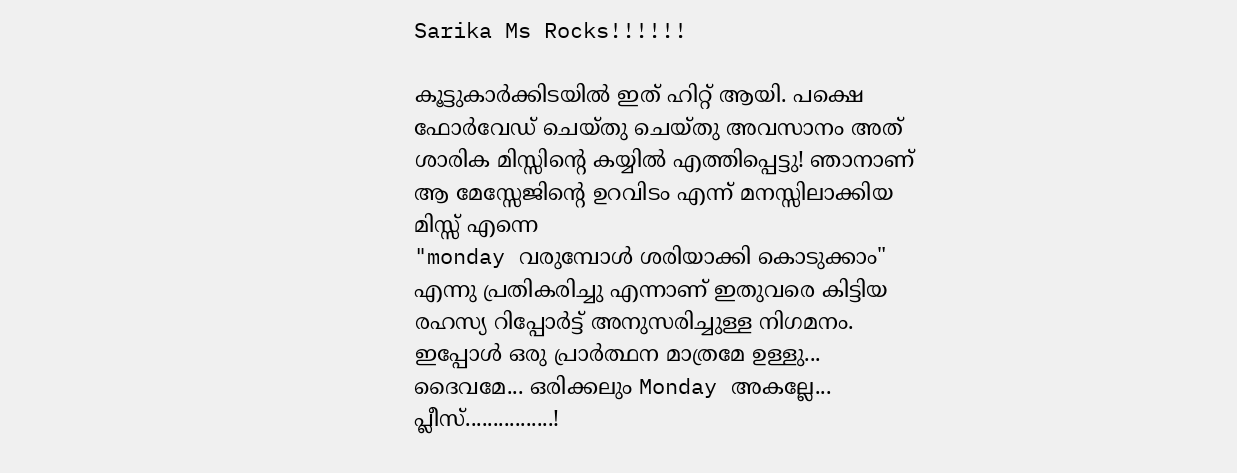Sarika Ms Rocks!!!!!!

കൂട്ടുകാര്‍ക്കിടയില്‍ ഇത് ഹിറ്റ്‌ ആയി. പക്ഷെ ഫോര്‍വേഡ് ചെയ്തു ചെയ്തു അവസാനം അത് ശാരിക മിസ്സിന്റെ കയ്യില്‍ എത്തിപ്പെട്ടു! ഞാനാണ് ആ മേസ്സേജിന്റെ ഉറവിടം എന്ന് മനസ്സിലാക്കിയ മിസ്സ്‌ എന്നെ
"monday വരുമ്പോള്‍ ശരിയാക്കി കൊടുക്കാം"
എന്നു പ്രതികരിച്ചു എന്നാണ് ഇതുവരെ കിട്ടിയ രഹസ്യ റിപ്പോര്‍ട്ട്‌ അനുസരിച്ചുള്ള നിഗമനം. ഇപ്പോള്‍ ഒരു പ്രാര്‍ത്ഥന മാത്രമേ ഉള്ളു...
ദൈവമേ... ഒരിക്കലും Monday അകല്ലേ... പ്ലീസ്................!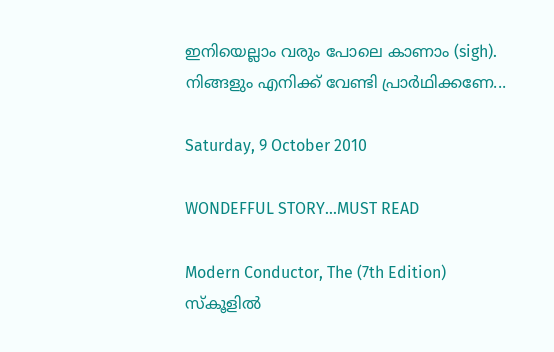ഇനിയെല്ലാം വരും പോലെ കാണാം (sigh).
നിങ്ങളും എനിക്ക് വേണ്ടി പ്രാര്‍ഥിക്കണേ...

Saturday, 9 October 2010

WONDEFFUL STORY...MUST READ

Modern Conductor, The (7th Edition)
സ്കൂളില്‍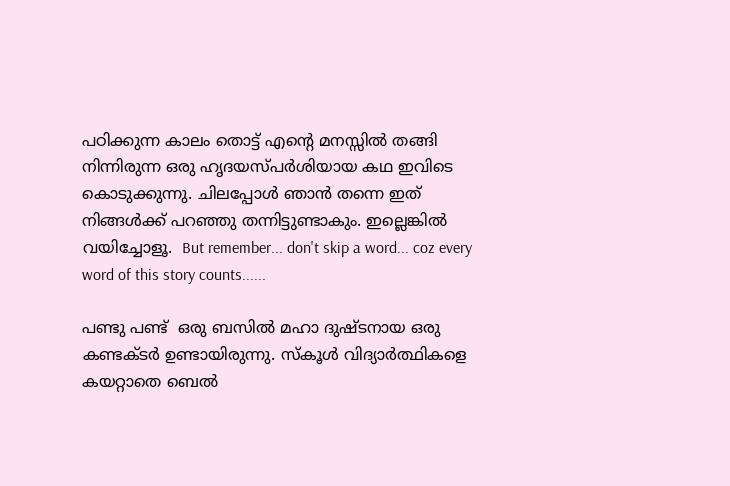പഠിക്കുന്ന കാലം തൊട്ട് എന്റെ മനസ്സില്‍ തങ്ങി നിന്നിരുന്ന ഒരു ഹൃദയസ്പര്‍ശിയായ കഥ ഇവിടെ കൊടുക്കുന്നു. ചിലപ്പോള്‍ ഞാന്‍ തന്നെ ഇത് നിങ്ങള്‍ക്ക് പറഞ്ഞു തന്നിട്ടുണ്ടാകും. ഇല്ലെങ്കില്‍ വയിച്ചോളൂ.  But remember... don't skip a word... coz every word of this story counts......

പണ്ടു പണ്ട്  ഒരു ബസില്‍ മഹാ ദുഷ്ടനായ ഒരു കണ്ടക്ടര്‍ ഉണ്ടായിരുന്നു. സ്കൂള്‍ വിദ്യാര്‍ത്ഥികളെ കയറ്റാതെ ബെല്‍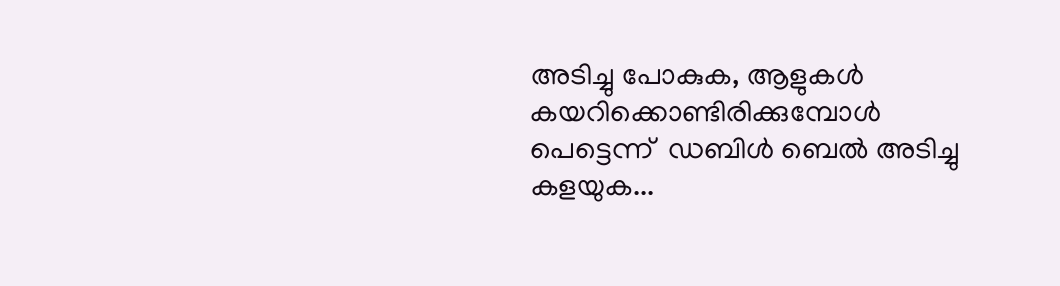അടിച്ചു പോകുക, ആളുകള്‍ കയറിക്കൊണ്ടിരിക്കുമ്പോള്‍ പെട്ടെന്ന്  ഡബിള്‍ ബെല്‍ അടിച്ചു കളയുക...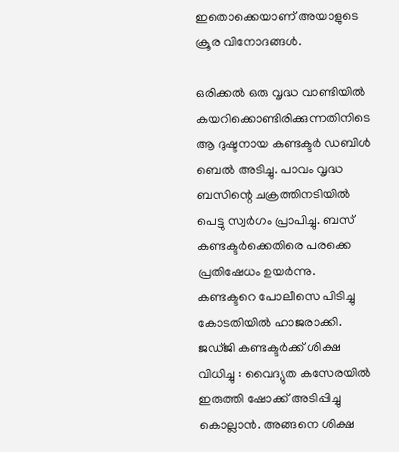ഇതൊക്കെയാണ് അയാളുടെ ക്രൂര വിനോദങ്ങള്‍.

ഒരിക്കല്‍ ഒരു വൃദ്ധ വാണ്ടിയില്‍ കയറിക്കൊണ്ടിരിക്കുന്നതിനിടെ ആ ദുഷ്ടനായ കണ്ടക്ടര്‍ ഡബിള്‍ ബെല്‍ അടിച്ചു. പാവം വൃദ്ധ ബസിന്റെ ചക്രത്തിനടിയില്‍ പെട്ടു സ്വര്‍ഗം പ്രാപിച്ചു. ബസ്‌ കണ്ടക്ടര്‍ക്കെതിരെ പരക്കെ പ്രതിഷേധം ഉയര്‍ന്നു. കണ്ടക്ടറെ പോലീസെ പിടിച്ചു കോടതിയില്‍ ഹാജരാക്കി. ജഡ്ജി കണ്ടക്ടര്‍ക്ക് ശിക്ഷ വിധിച്ചു : വൈദ്യുത കസേരയില്‍ ഇരുത്തി ഷോക്ക്‌ അടിപ്പിച്ചു കൊല്ലാന്‍. അങ്ങനെ ശിക്ഷ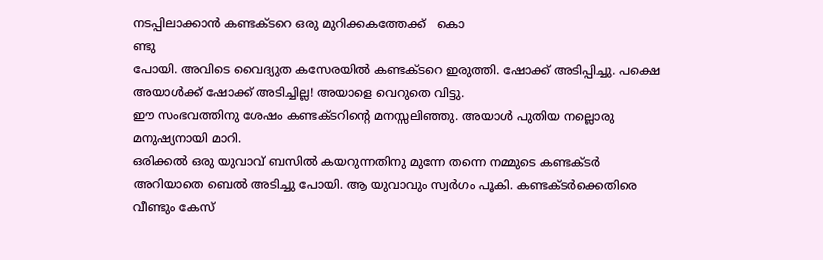നടപ്പിലാക്കാന്‍ കണ്ടക്ടറെ ഒരു മുറിക്കകത്തേക്ക്   കൊ
ണ്ടു
പോയി. അവിടെ വൈദ്യുത കസേരയില്‍ കണ്ടക്ടറെ ഇരുത്തി. ഷോക്ക്‌ അടിപ്പിച്ചു. പക്ഷെ അയാള്‍ക്ക് ഷോക്ക്‌ അടിച്ചില്ല! അയാളെ വെറുതെ വിട്ടു.
ഈ സംഭവത്തിനു ശേഷം കണ്ടക്ടറിന്റെ മനസ്സലിഞ്ഞു. അയാള്‍ പുതിയ നല്ലൊരു മനുഷ്യനായി മാറി.
ഒരിക്കല്‍ ഒരു യുവാവ് ബസില്‍ കയറുന്നതിനു മുന്നേ തന്നെ നമ്മുടെ കണ്ടക്ടര്‍ അറിയാതെ ബെല്‍ അടിച്ചു പോയി. ആ യുവാവും സ്വര്‍ഗം പൂകി. കണ്ടക്ടര്‍ക്കെതിരെ വീണ്ടും കേസ്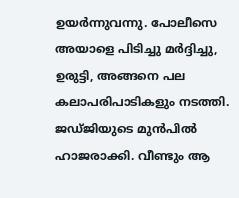ഉയര്‍ന്നുവന്നു. പോലീസെ അയാളെ പിടിച്ചു മര്‍ദ്ദിച്ചു, ഉരുട്ടി, അങ്ങനെ പല കലാപരിപാടികളും നടത്തി. ജഡ്ജിയുടെ മുന്‍പില്‍ ഹാജരാക്കി. വീണ്ടും ആ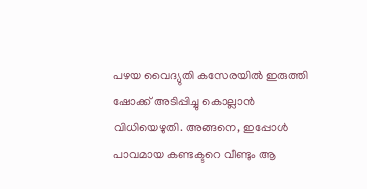പഴയ വൈദ്യുതി കസേരയില്‍ ഇരുത്തി ഷോക്ക്‌ അടിപ്പിച്ചു കൊല്ലാന്‍ വിധിയെഴുതി. അങ്ങനെ, ഇപ്പോള്‍ പാവമായ കണ്ടക്ടറെ വീണ്ടും ആ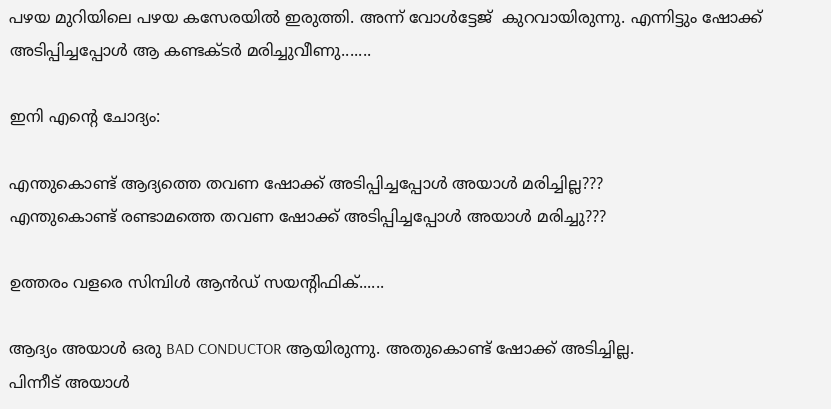പഴയ മുറിയിലെ പഴയ കസേരയില്‍ ഇരുത്തി. അന്ന് വോള്‍ട്ടേജ്  കുറവായിരുന്നു. എന്നിട്ടും ഷോക്ക്‌ അടിപ്പിച്ചപ്പോള്‍ ആ കണ്ടക്ടര്‍ മരിച്ചുവീണു.......

ഇനി എന്റെ ചോദ്യം:

എന്തുകൊണ്ട് ആദ്യത്തെ തവണ ഷോക്ക്‌ അടിപ്പിച്ചപ്പോള്‍ അയാള്‍ മരിച്ചില്ല???
എന്തുകൊണ്ട് രണ്ടാമത്തെ തവണ ഷോക്ക്‌ അടിപ്പിച്ചപ്പോള്‍ അയാള്‍ മരിച്ചു???

ഉത്തരം വളരെ സിമ്പിള്‍ ആന്‍ഡ്‌ സയന്റിഫിക്......

ആദ്യം അയാള്‍ ഒരു BAD CONDUCTOR ആയിരുന്നു. അതുകൊണ്ട് ഷോക്ക്‌ അടിച്ചില്ല.
പിന്നീട് അയാള്‍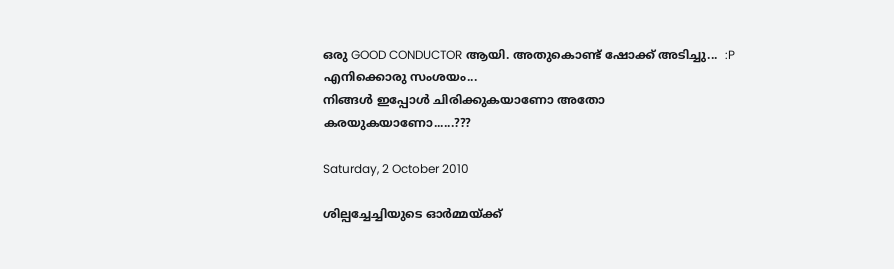ഒരു GOOD CONDUCTOR ആയി. അതുകൊണ്ട് ഷോക്ക്‌ അടിച്ചു...  :P
എനിക്കൊരു സംശയം...
നിങ്ങള്‍ ഇപ്പോള്‍ ചിരിക്കുകയാണോ അതോ കരയുകയാണോ......???

Saturday, 2 October 2010

ശില്പച്ചേച്ചിയുടെ ഓര്‍മ്മയ്ക്ക്‌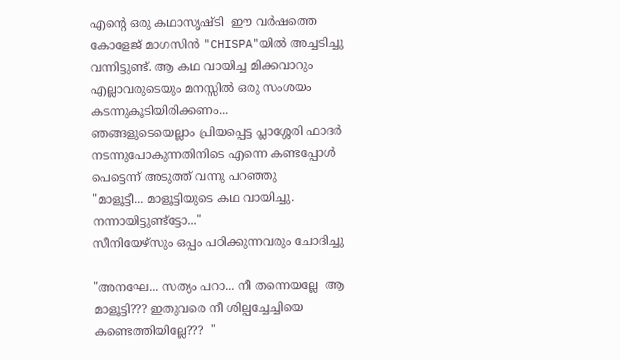എന്റെ ഒരു കഥാസൃഷ്ടി  ഈ വര്‍ഷത്തെ കോളേജ് മാഗസിന്‍ "CHISPA"യില്‍ അച്ചടിച്ചു വന്നിട്ടുണ്ട്. ആ കഥ വായിച്ച മിക്കവാറും എല്ലാവരുടെയും മനസ്സില്‍ ഒരു സംശയം കടന്നുകൂടിയിരിക്കണം...
ഞങ്ങളുടെയെല്ലാം പ്രിയപ്പെട്ട പ്ലാശ്ശേരി ഫാദര്‍ നടന്നുപോകുന്നതിനിടെ എന്നെ കണ്ടപ്പോള്‍ പെട്ടെന്ന് അടുത്ത് വന്നു പറഞ്ഞു
"മാളൂട്ടീ... മാളൂട്ടിയുടെ കഥ വായിച്ചു. നന്നായിട്ടുണ്ട്ട്ടോ..."
സീനിയേഴ്സും ഒപ്പം പഠിക്കുന്നവരും ചോദിച്ചു

"അനഘേ... സത്യം പറാ... നീ തന്നെയല്ലേ  ആ മാളൂട്ടി??? ഇതുവരെ നീ ശില്പച്ചേച്ചിയെ കണ്ടെത്തിയില്ലേ???  "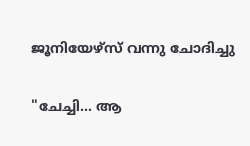ജൂനിയേഴ്സ്‌ വന്നു ചോദിച്ചു

"ചേച്ചി... ആ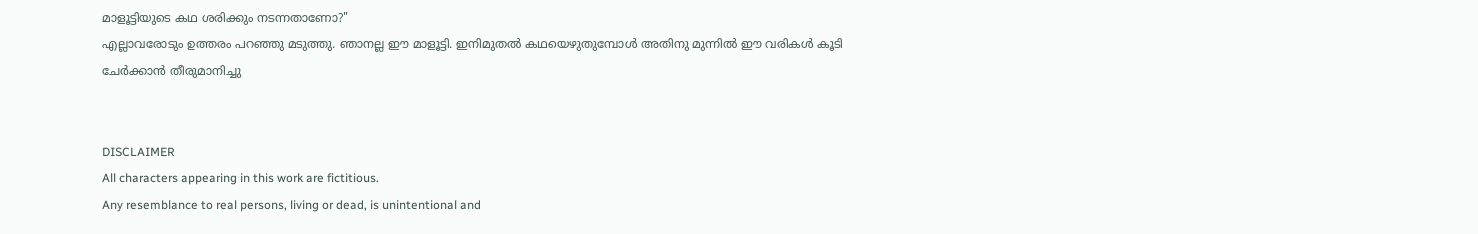മാളൂട്ടിയുടെ കഥ ശരിക്കും നടന്നതാണോ?"
എല്ലാവരോടും ഉത്തരം പറഞ്ഞു മടുത്തു. ഞാനല്ല ഈ മാളൂട്ടി. ഇനിമുതല്‍ കഥയെഴുതുമ്പോള്‍ അതിനു മുന്നില്‍ ഈ വരികള്‍ കൂടി ചേര്‍ക്കാന്‍ തീരുമാനിച്ചു


DISCLAIMER
All characters appearing in this work are fictitious.
Any resemblance to real persons, living or dead, is unintentional and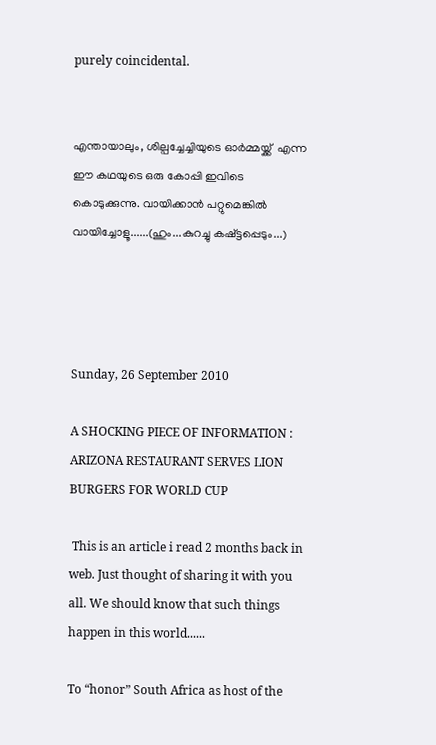purely coincidental.


എന്തായാലും, ശില്പച്ചേച്ചിയുടെ ഓര്‍മ്മയ്ക്ക്‌  എന്ന ഈ കഥയുടെ ഒരു കോപ്പി ഇവിടെ കൊടുക്കുന്നു. വായിക്കാന്‍ പറ്റുമെങ്കില്‍ വായിച്ചോളൂ......(ഹും...കുറച്ചു കഷ്ട്ടപ്പെടും...)




Sunday, 26 September 2010

A SHOCKING PIECE OF INFORMATION : ARIZONA RESTAURANT SERVES LION BURGERS FOR WORLD CUP

 This is an article i read 2 months back in web. Just thought of sharing it with you all. We should know that such things happen in this world......

To “honor” South Africa as host of the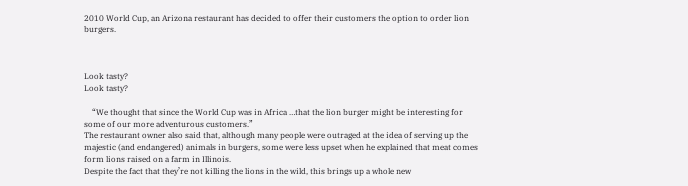2010 World Cup, an Arizona restaurant has decided to offer their customers the option to order lion burgers.



Look tasty?
Look tasty?

    “We thought that since the World Cup was in Africa …that the lion burger might be interesting for some of our more adventurous customers.”
The restaurant owner also said that, although many people were outraged at the idea of serving up the majestic (and endangered) animals in burgers, some were less upset when he explained that meat comes form lions raised on a farm in Illinois.
Despite the fact that they’re not killing the lions in the wild, this brings up a whole new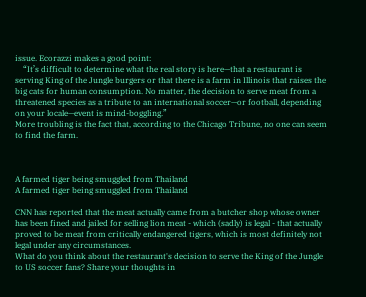issue. Ecorazzi makes a good point:
    “It’s difficult to determine what the real story is here—that a restaurant is serving King of the Jungle burgers or that there is a farm in Illinois that raises the big cats for human consumption. No matter, the decision to serve meat from a threatened species as a tribute to an international soccer—or football, depending on your locale—event is mind-boggling.”
More troubling is the fact that, according to the Chicago Tribune, no one can seem to find the farm.



A farmed tiger being smuggled from Thailand
A farmed tiger being smuggled from Thailand

CNN has reported that the meat actually came from a butcher shop whose owner has been fined and jailed for selling lion meat - which (sadly) is legal - that actually proved to be meat from critically endangered tigers, which is most definitely not legal under any circumstances.
What do you think about the restaurant's decision to serve the King of the Jungle to US soccer fans? Share your thoughts in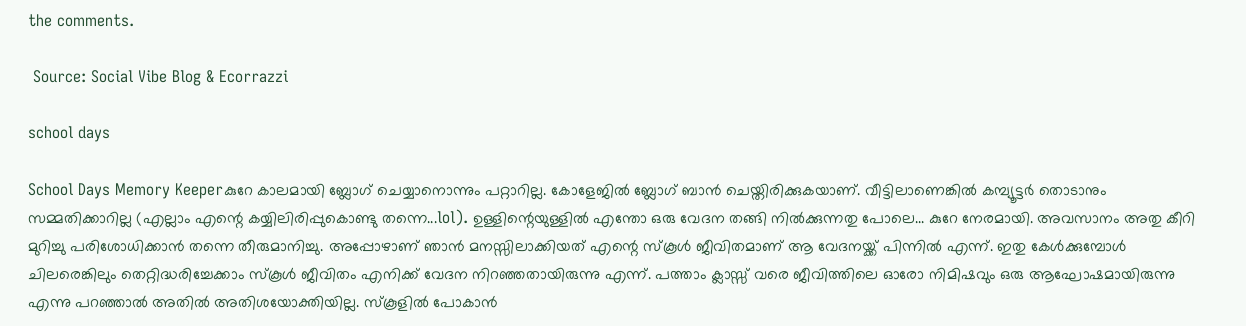the comments.

 Source: Social Vibe Blog & Ecorrazzi

school days

School Days Memory Keeperകുറേ കാലമായി ബ്ലോഗ്‌ ചെയ്യാനൊന്നും പറ്റാറില്ല. കോളേജില്‍ ബ്ലോഗ്‌ ബാന്‍ ചെയ്തിരിക്കുകയാണ്. വീട്ടിലാണെങ്കില്‍ കമ്പ്യൂട്ടര്‍ തൊടാനും സമ്മതിക്കാറില്ല (എല്ലാം എന്റെ കയ്യിലിരിപ്പുകൊണ്ടു തന്നെ...lol). ഉള്ളിന്റെയുള്ളില്‍ എന്തോ ഒരു വേദന തങ്ങി നില്‍ക്കുന്നതു പോലെ... കുറേ നേരമായി. അവസാനം അതു കീറി മുറിച്ചു പരിശോധിക്കാന്‍ തന്നെ തീരുമാനിച്ചു. അപ്പോഴാണ്‌ ഞാന്‍ മനസ്സിലാക്കിയത് എന്റെ സ്കൂള്‍ ജീവിതമാണ് ആ വേദനയ്ക്ക് പിന്നില്‍ എന്ന്. ഇതു കേള്‍ക്കുമ്പോള്‍ ചിലരെങ്കിലും തെറ്റിദ്ധരിച്ചേക്കാം സ്കൂള്‍ ജീവിതം എനിക്ക് വേദന നിറഞ്ഞതായിരുന്നു എന്ന്. പത്താം ക്ലാസ്സ്‌ വരെ ജീവിത്തിലെ ഓരോ നിമിഷവും ഒരു ആഘോഷമായിരുന്നു എന്നു പറഞ്ഞാല്‍ അതില്‍ അതിശയോക്തിയില്ല. സ്കൂളില്‍ പോകാന്‍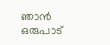ഞാന്‍ ഒരുപാട്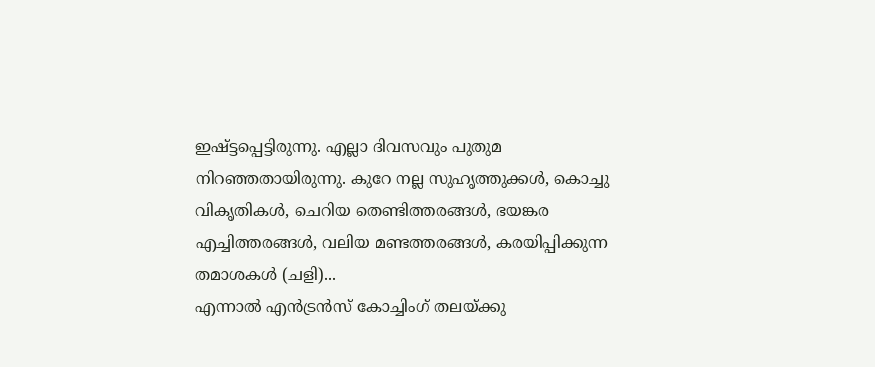ഇഷ്ട്ടപ്പെട്ടിരുന്നു. എല്ലാ ദിവസവും പുതുമ നിറഞ്ഞതായിരുന്നു. കുറേ നല്ല സുഹൃത്തുക്കള്‍, കൊച്ചു വികൃതികള്‍, ചെറിയ തെണ്ടിത്തരങ്ങള്‍, ഭയങ്കര എച്ചിത്തരങ്ങള്‍, വലിയ മണ്ടത്തരങ്ങള്‍, കരയിപ്പിക്കുന്ന തമാശകള്‍ (ചളി)...
എന്നാല്‍ എന്‍ട്രന്‍സ് കോച്ചിംഗ് തലയ്ക്കു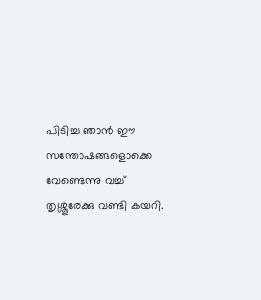പിടിച്ച ഞാന്‍ ഈ സന്തോഷങ്ങളൊക്കെ വേണ്ടെന്നു വച്ച് തൃശ്ശൂരേക്കു വണ്ടി കയറി.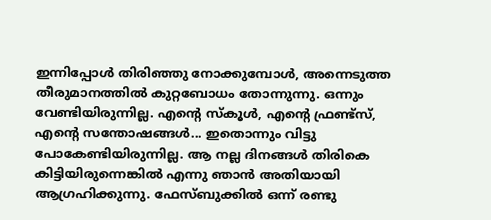ഇന്നിപ്പോള്‍ തിരിഞ്ഞു നോക്കുമ്പോള്‍, അന്നെടുത്ത തീരുമാനത്തില്‍ കുറ്റബോധം തോന്നുന്നു. ഒന്നും വേണ്ടിയിരുന്നില്ല. എന്റെ സ്കൂള്‍, എന്റെ ഫ്രണ്ട്സ്‌, എന്റെ സന്തോഷങ്ങള്‍... ഇതൊന്നും വിട്ടു പോകേണ്ടിയിരുന്നില്ല. ആ നല്ല ദിനങ്ങള്‍ തിരികെ കിട്ടിയിരുന്നെങ്കില്‍ എന്നു ഞാന്‍ അതിയായി ആഗ്രഹിക്കുന്നു. ഫേസ്‌ബുക്കില്‍ ഒന്ന് രണ്ടു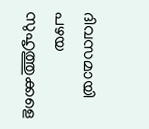ദിവസമായി പഴയ സുഹൃത്തുക്കളെ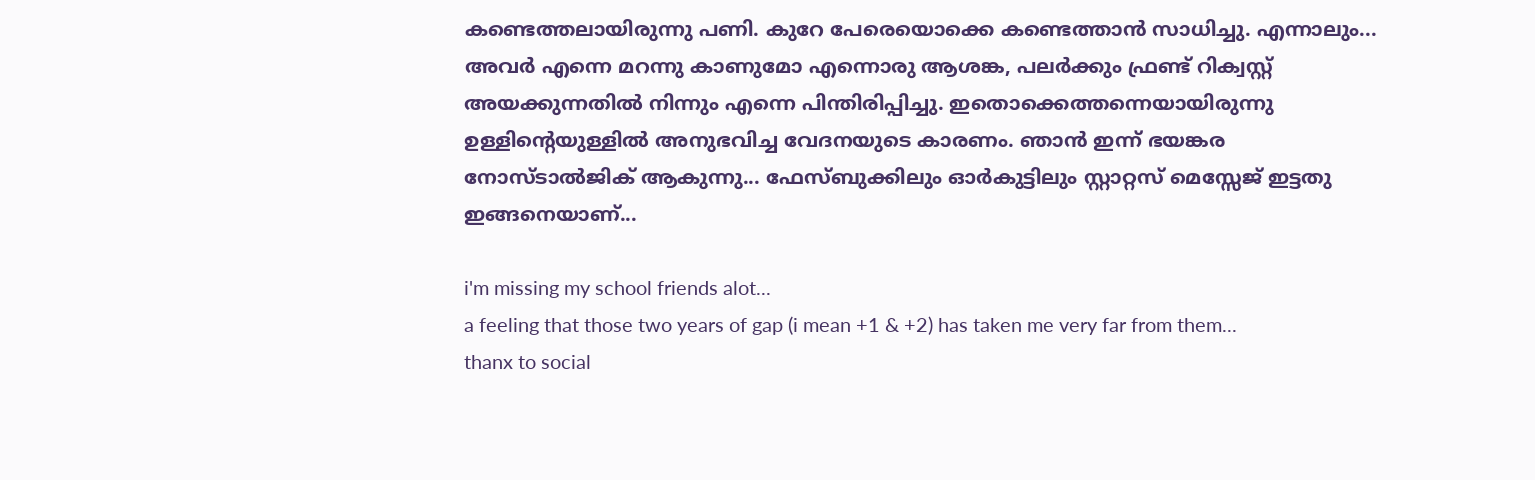കണ്ടെത്തലായിരുന്നു പണി. കുറേ പേരെയൊക്കെ കണ്ടെത്താന്‍ സാധിച്ചു. എന്നാലും... അവര്‍ എന്നെ മറന്നു കാണുമോ എന്നൊരു ആശങ്ക, പലര്‍ക്കും ഫ്രണ്ട് റിക്വസ്റ്റ് അയക്കുന്നതില്‍ നിന്നും എന്നെ പിന്തിരിപ്പിച്ചു. ഇതൊക്കെത്തന്നെയായിരുന്നു ഉള്ളിന്റെയുള്ളില്‍ അനുഭവിച്ച വേദനയുടെ കാരണം. ഞാന്‍ ഇന്ന് ഭയങ്കര നോസ്ടാല്‍ജിക് ആകുന്നു... ഫേസ്‌ബുക്കിലും ഓര്‍കുട്ടിലും സ്റ്റാറ്റസ് മെസ്സേജ് ഇട്ടതു ഇങ്ങനെയാണ്...

i'm missing my school friends alot...
a feeling that those two years of gap (i mean +1 & +2) has taken me very far from them...
thanx to social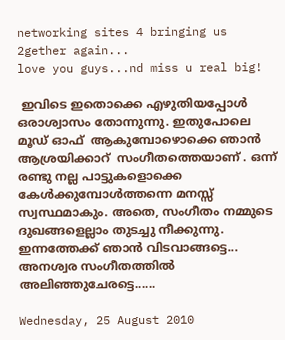networking sites 4 bringing us 2gether again...
love you guys...nd miss u real big!

 ഇവിടെ ഇതൊക്കെ എഴുതിയപ്പോള്‍ ഒരാശ്വാസം തോന്നുന്നു. ഇതുപോലെ മൂഡ്‌ ഓഫ്‌  ആകുമ്പോഴൊക്കെ ഞാന്‍ ആശ്രയിക്കാറ്  സംഗീതത്തെയാണ് . ഒന്ന് രണ്ടു നല്ല പാട്ടുകളൊക്കെ കേള്‍ക്കുമ്പോള്‍ത്തന്നെ മനസ്സ് സ്വസ്ഥമാകും. അതെ, സംഗീതം നമ്മുടെ ദുഖങ്ങളെല്ലാം തുടച്ചു നീക്കുന്നു. ഇന്നത്തേക്ക് ഞാന്‍ വിടവാങ്ങട്ടെ... അനശ്വര സംഗീതത്തില്‍ അലിഞ്ഞുചേരട്ടെ......

Wednesday, 25 August 2010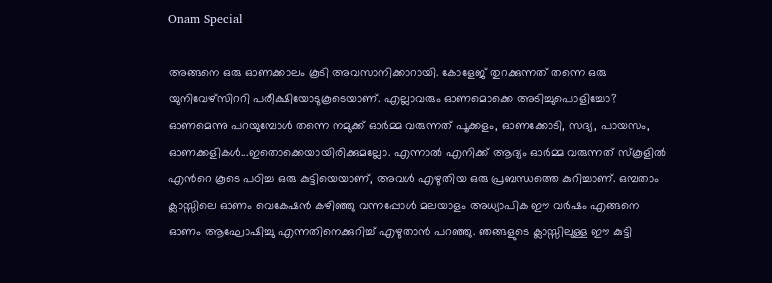Onam Special

അങ്ങനെ ഒരു ഓണക്കാലം കൂടി അവസാനിക്കാറായി. കോളേജ് തുറക്കുന്നത് തന്നെ ഒരു യുനിവേഴ്സിററി പരീക്ഷിയോടുകൂടെയാണ്. എല്ലാവരും ഓണമൊക്കെ അടിച്ചുപൊളിച്ചോ? ഓണമെന്നു പറയുമ്പോള്‍ തന്നെ നമുക്ക് ഓര്‍മ്മ വരുന്നത് പൂക്കളം, ഓണക്കോടി, സദ്യ, പായസം, ഓണക്കളികള്‍...ഇതൊക്കെയായിരിക്കുമല്ലോ. എന്നാല്‍ എനിക്ക് ആദ്യം ഓര്‍മ്മ വരുന്നത് സ്കൂളില്‍ എന്‍റെ കൂടെ പഠിച്ച ഒരു കുട്ടിയെയാണ്, അവള്‍ എഴുതിയ ഒരു പ്രബന്ധത്തെ കുറിച്ചാണ്. ഒമ്പതാം ക്ലാസ്സിലെ ഓണം വെകേഷന്‍ കഴിഞ്ഞു വന്നപ്പോള്‍ മലയാളം അധ്യാപിക ഈ വര്‍ഷം എങ്ങനെ ഓണം ആഘോഷിച്ചു എന്നതിനെക്കുറിച്ച് എഴുതാന്‍ പറഞ്ഞു. ഞങ്ങളുടെ ക്ലാസ്സിലുള്ള ഈ കുട്ടി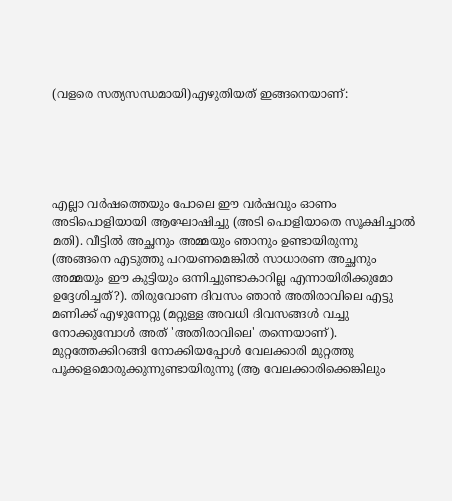(വളരെ സത്യസന്ധമായി)എഴുതിയത് ഇങ്ങനെയാണ്:





എല്ലാ വര്‍ഷത്തെയും പോലെ ഈ വര്‍ഷവും ഓണം അടിപൊളിയായി ആഘോഷിച്ചു (അടി പൊളിയാതെ സൂക്ഷിച്ചാല്‍ മതി). വീട്ടില്‍ അച്ഛനും അമ്മയും ഞാനും ഉണ്ടായിരുന്നു (അങ്ങനെ എടുത്തു പറയണമെങ്കില്‍ സാധാരണ അച്ഛനും അമ്മയും ഈ കുട്ടിയും ഒന്നിച്ചുണ്ടാകാറില്ല എന്നായിരിക്കുമോ ഉദ്ദേശിച്ചത്?). തിരുവോണ ദിവസം ഞാന്‍ അതിരാവിലെ എട്ടു മണിക്ക് എഴുന്നേറ്റു (മറ്റുള്ള അവധി ദിവസങ്ങള്‍ വച്ചു നോക്കുമ്പോള്‍ അത് 'അതിരാവിലെ' തന്നെയാണ്). മുറ്റത്തേക്കിറങ്ങി നോക്കിയപ്പോള്‍ വേലക്കാരി മുറ്റത്തു പൂക്കളമൊരുക്കുന്നുണ്ടായിരുന്നു (ആ വേലക്കാരിക്കെങ്കിലും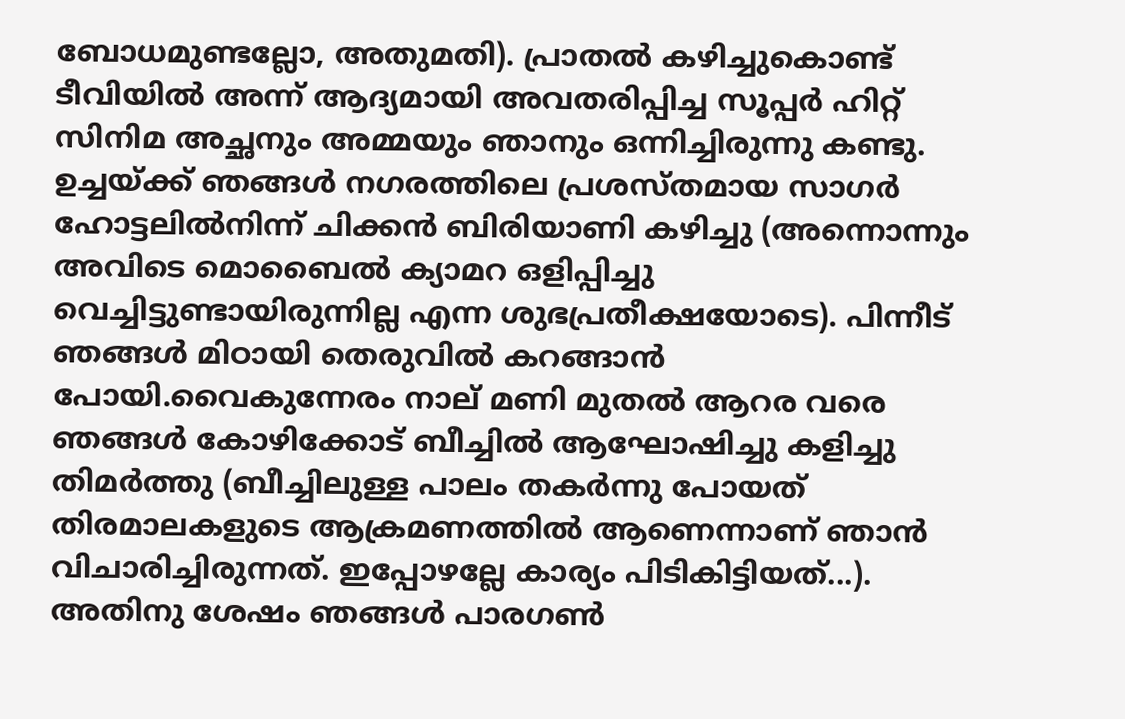ബോധമുണ്ടല്ലോ, അതുമതി). പ്രാതല്‍ കഴിച്ചുകൊണ്ട് ടീവിയില്‍ അന്ന് ആദ്യമായി അവതരിപ്പിച്ച സൂപ്പര്‍ ഹിറ്റ്‌ സിനിമ അച്ഛനും അമ്മയും ഞാനും ഒന്നിച്ചിരുന്നു കണ്ടു. ഉച്ചയ്ക്ക് ഞങ്ങള്‍ നഗരത്തിലെ പ്രശസ്തമായ സാഗര്‍ ഹോട്ടലില്‍നിന്ന് ചിക്കന്‍ ബിരിയാണി കഴിച്ചു (അന്നൊന്നും അവിടെ മൊബൈല്‍ ക്യാമറ ഒളിപ്പിച്ചു വെച്ചിട്ടുണ്ടായിരുന്നില്ല എന്ന ശുഭപ്രതീക്ഷയോടെ). പിന്നീട് ഞങ്ങള്‍ മിഠായി തെരുവില്‍ കറങ്ങാന്‍ പോയി.വൈകുന്നേരം നാല് മണി മുതല്‍ ആറര വരെ ഞങ്ങള്‍ കോഴിക്കോട് ബീച്ചില്‍ ആഘോഷിച്ചു കളിച്ചു തിമര്‍ത്തു (ബീച്ചിലുള്ള പാലം തകര്‍ന്നു പോയത് തിരമാലകളുടെ ആക്രമണത്തില്‍ ആണെന്നാണ്‌ ഞാന്‍ വിചാരിച്ചിരുന്നത്. ഇപ്പോഴല്ലേ കാര്യം പിടികിട്ടിയത്...). അതിനു ശേഷം ഞങ്ങള്‍ പാരഗണ്‍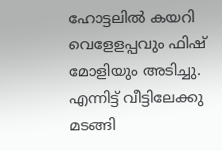ഹോട്ടലില്‍ കയറി വെളേളപ്പവും ഫിഷ്‌ മോളിയും അടിച്ചു. എന്നിട്ട് വീട്ടിലേക്കു മടങ്ങി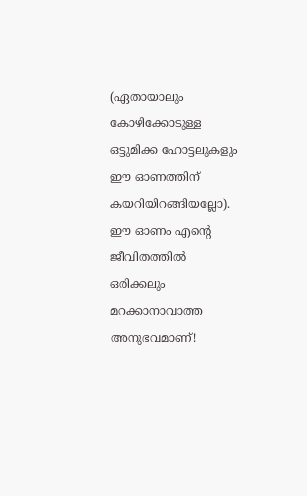(ഏതായാലും കോഴിക്കോടുള്ള ഒട്ടുമിക്ക ഹോട്ടലുകളും ഈ ഓണത്തിന് കയറിയിറങ്ങിയല്ലോ). ഈ ഓണം എന്‍റെ ജീവിതത്തില്‍ ഒരിക്കലും മറക്കാനാവാത്ത അനുഭവമാണ്!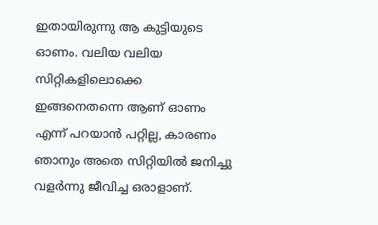ഇതായിരുന്നു ആ കുട്ടിയുടെ ഓണം. വലിയ വലിയ സിറ്റികളിലൊക്കെ ഇങ്ങനെതന്നെ ആണ് ഓണം എന്ന് പറയാന്‍ പറ്റില്ല, കാരണം ഞാനും അതെ സിറ്റിയില്‍ ജനിച്ചു വളര്‍ന്നു ജീവിച്ച ഒരാളാണ്.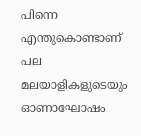പിന്നെ എന്തുകൊണ്ടാണ് പല മലയാളികളുടെയും ഓണാഘോഷം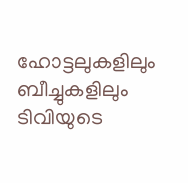ഹോട്ടലുകളിലും ബീച്ചുകളിലും ടിവിയുടെ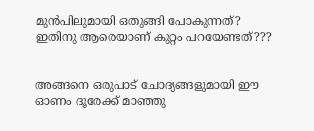മുന്‍പിലുമായി ഒതുങ്ങി പോകുന്നത്? ഇതിനു ആരെയാണ് കുറ്റം പറയേണ്ടത്???


അങ്ങനെ ഒരുപാട് ചോദ്യങ്ങളുമായി ഈ ഓണം ദൂരേക്ക്‌ മാഞ്ഞു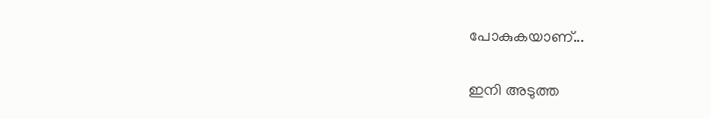പോകുകയാണ്...


ഇനി അടുത്ത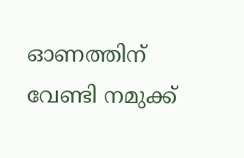ഓണത്തിന് വേണ്ടി നമുക്ക്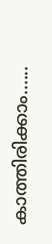കാത്തിരിക്കാം......